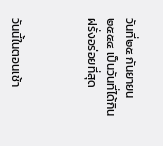วันที่๒๕ กันยายน๒๕๕๔ เป็นวันที่ได้กินฝรั่งอร่อยที่สุด



วันนี้ในตอนเช้า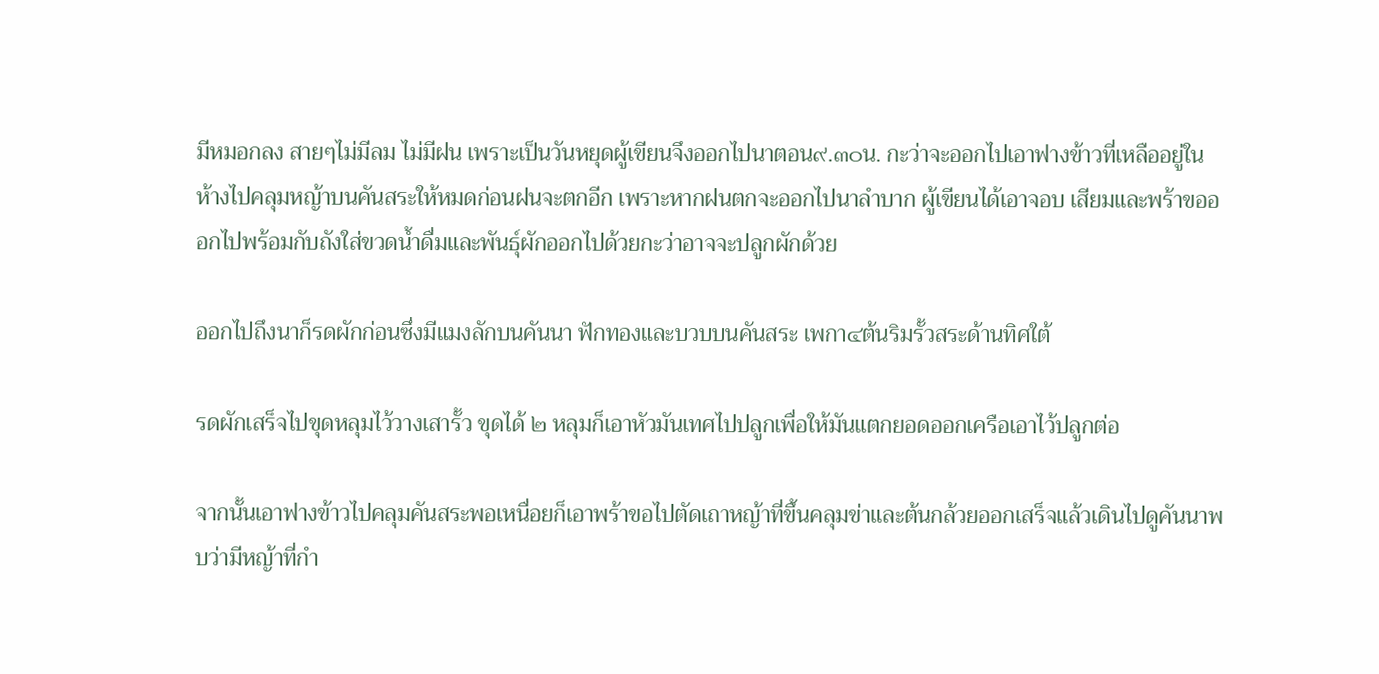มีหมอกลง สายๆไม่มีลม ไม่มีฝน เพราะเป็นวันหยุดผู้เขียนจึงออกไปนาตอน๙.๓๐น. กะว่าจะออกไปเอาฟางข้าวที่เหลืออยู่ในห้างไปคลุมหญ้าบนคันสระให้หมดก่อนฝนจะตกอีก เพราะหากฝนตกจะออกไปนาลำบาก ผู้เขียนได้เอาจอบ เสียมและพร้าขอออกไปพร้อมกับถังใส่ขวดน้ำดื่มและพันธุ์ผักออกไปด้วยกะว่าอาจจะปลูกผักด้วย

ออกไปถึงนาก็รดผักก่อนซึ่งมีแมงลักบนคันนา ฟักทองและบวบบนคันสระ เพกา๔ต้นริมรั้วสระด้านทิศใต้

รดผักเสร็จไปขุดหลุมไว้วางเสารั้ว ขุดได้ ๒ หลุมก็เอาหัวมันเทศไปปลูกเพื่อให้มันแตกยอดออกเครือเอาไว้ปลูกต่อ

จากนั้นเอาฟางข้าวไปคลุมคันสระพอเหนื่อยก็เอาพร้าขอไปตัดเถาหญ้าที่ขึ้นคลุมข่าและต้นกล้วยออกเสร็จแล้วเดินไปดูคันนาพบว่ามีหญ้าที่กำ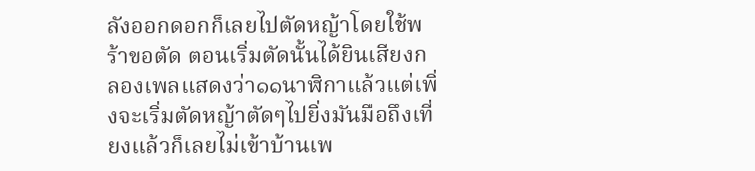ลังออกดอกก็เลยไปตัดหญ้าโดยใช้พร้าขอตัด ตอนเริ่มตัดนั้นได้ยินเสียงกลองเพลแสดงว่า๑๑นาฬิกาแล้วแต่เพิ่งจะเริ่มตัดหญ้าตัดๆไปยิ่งมันมือถึงเที่ยงแล้วก็เลยไม่เข้าบ้านเพ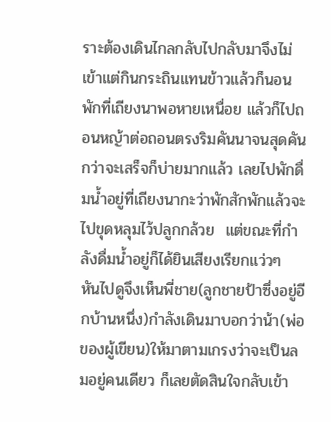ราะต้องเดินไกลกลับไปกลับมาจึงไม่เข้าแต่กินกระถินแทนข้าวแล้วก็นอนพักที่เถียงนาพอหายเหนื่อย แล้วก็ไปถอนหญ้าต่อถอนตรงริมคันนาจนสุดคันกว่าจะเสร็จก็บ่ายมากแล้ว เลยไปพักดื่มน้ำอยู่ที่เถียงนากะว่าพักสักพักแล้วจะไปขุดหลุมไว้ปลูกกล้วย  แต่ขณะที่กำลังดื่มน้ำอยู่ก็ได้ยินเสียงเรียกแว่วๆ หันไปดูจึงเห็นพี่ชาย(ลูกชายป้าซึ่งอยู่อีกบ้านหนึ่ง)กำลังเดินมาบอกว่าน้า(พ่อของผู้เขียน)ให้มาตามเกรงว่าจะเป็นลมอยู่คนเดียว ก็เลยตัดสินใจกลับเข้า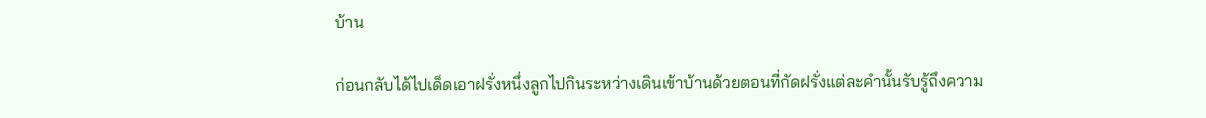บ้าน

ก่อนกลับได้ไปเด็ดเอาฝรั่งหนึ่งลูกไปกินระหว่างเดินเข้าบ้านด้วยตอนที่กัดฝรั่งแต่ละคำนั้นรับรู้ถึงความ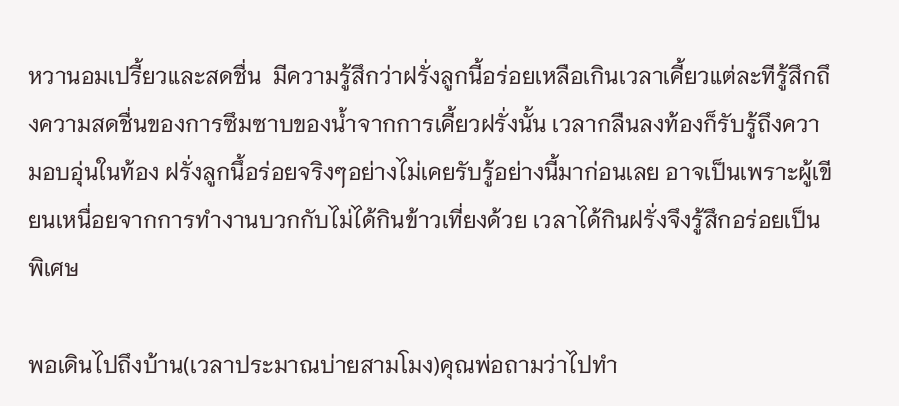หวานอมเปรี้ยวและสดชื่น  มีความรู้สึกว่าฝรั่งลูกนี้อร่อยเหลือเกินเวลาเคี้ยวแต่ละทีรู้สึกถึงความสดชื่นของการซึมซาบของน้ำจากการเคี้ยวฝรั่งนั้น เวลากลืนลงท้องก็รับรู้ถึงความอบอุ่นในท้อง ฝรั่งลูกนึ้อร่อยจริงๆอย่างไม่เคยรับรู้อย่างนี้มาก่อนเลย อาจเป็นเพราะผู้เขียนเหนื่อยจากการทำงานบวกกับไม่ได้กินข้าวเที่ยงด้วย เวลาได้กินฝรั่งจึงรู้สึกอร่อยเป็นพิเศษ

พอเดินไปถึงบ้าน(เวลาประมาณบ่ายสามโมง)คุณพ่อถามว่าไปทำ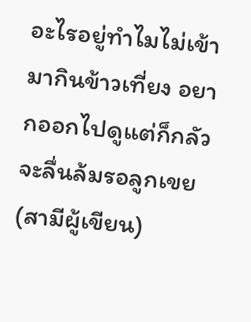อะไรอยู่ทำไมไม่เข้ามากินข้าวเที่ยง อยากออกไปดูแต่ก็กลัวจะลื่นล้มรอลูกเขย(สามีผู้เขียน)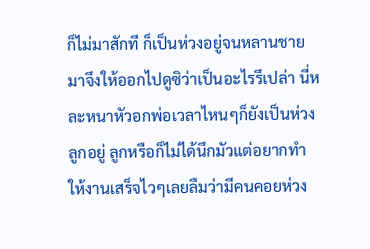ก็ไม่มาสักที ก็เป็นห่วงอยู่จนหลานชายมาจึงให้ออกไปดูซิว่าเป็นอะไรรึเปล่า นี่หละหนาหัวอกพ่อเวลาไหนๆก็ยังเป็นห่วงลูกอยู่ ลูกหรือก็ไม่ได้นึกมัวแต่อยากทำให้งานเสร็จไวๆเลยลืมว่ามีคนคอยห่วง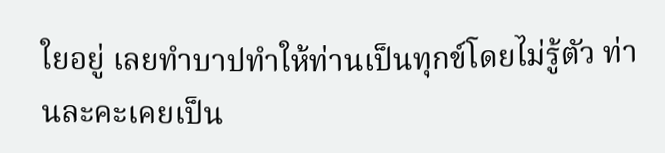ใยอยู่ เลยทำบาปทำให้ท่านเป็นทุกข์โดยไม่รู้ตัว ท่านละคะเคยเป็น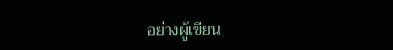อย่างผู้เขียน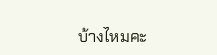บ้างไหมคะ